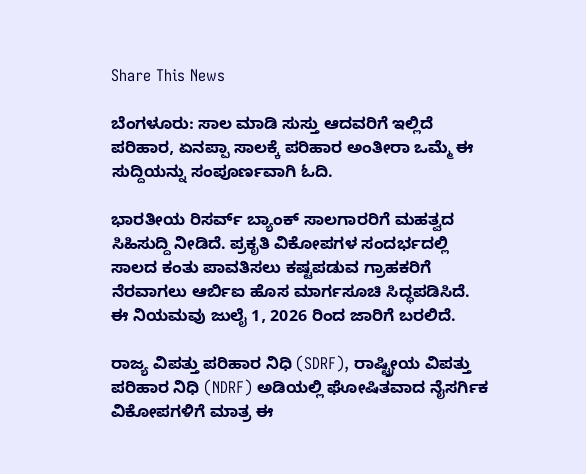Share This News

ಬೆಂಗಳೂರು: ಸಾಲ ಮಾಡಿ ಸುಸ್ತು ಆದವರಿಗೆ ಇಲ್ಲಿದೆ ಪರಿಹಾರ, ಏನಪ್ಪಾ ಸಾಲಕ್ಕೆ ಪರಿಹಾರ ಅಂತೀರಾ ಒಮ್ಮೆ ಈ ಸುದ್ದಿಯನ್ನು ಸಂಪೂರ್ಣವಾಗಿ ಓದಿ.

ಭಾರತೀಯ ರಿಸರ್ವ್ ಬ್ಯಾಂಕ್ ಸಾಲಗಾರರಿಗೆ ಮಹತ್ವದ ಸಿಹಿಸುದ್ದಿ ನೀಡಿದೆ. ಪ್ರಕೃತಿ ವಿಕೋಪಗಳ ಸಂದರ್ಭದಲ್ಲಿ ಸಾಲದ ಕಂತು ಪಾವತಿಸಲು ಕಷ್ಟಪಡುವ ಗ್ರಾಹಕರಿಗೆ ನೆರವಾಗಲು ಆರ್ಬಿಐ ಹೊಸ ಮಾರ್ಗಸೂಚಿ ಸಿದ್ಧಪಡಿಸಿದೆ. ಈ ನಿಯಮವು ಜುಲೈ 1, 2026 ರಿಂದ ಜಾರಿಗೆ ಬರಲಿದೆ.

ರಾಜ್ಯ ವಿಪತ್ತು ಪರಿಹಾರ ನಿಧಿ (SDRF), ರಾಷ್ಟ್ರೀಯ ವಿಪತ್ತು ಪರಿಹಾರ ನಿಧಿ (NDRF) ಅಡಿಯಲ್ಲಿ ಘೋಷಿತವಾದ ನೈಸರ್ಗಿಕ ವಿಕೋಪಗಳಿಗೆ ಮಾತ್ರ ಈ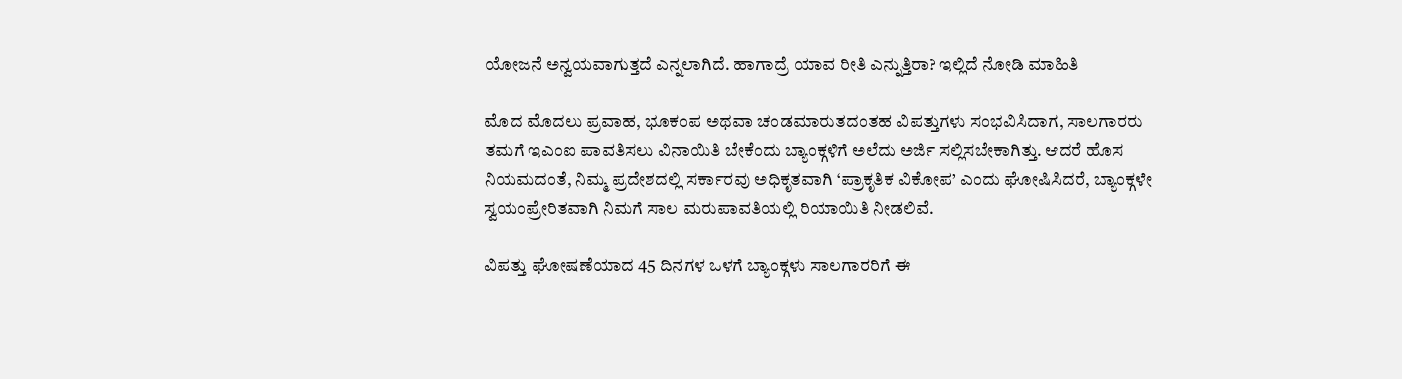ಯೋಜನೆ ಅನ್ವಯವಾಗುತ್ತದೆ ಎನ್ನಲಾಗಿದೆ. ಹಾಗಾದ್ರೆ ಯಾವ ರೀತಿ ಎನ್ನುತ್ತಿರಾ? ಇಲ್ಲಿದೆ ನೋಡಿ ಮಾಹಿತಿ

ಮೊದ ಮೊದಲು ಪ್ರವಾಹ, ಭೂಕಂಪ ಅಥವಾ ಚಂಡಮಾರುತದಂತಹ ವಿಪತ್ತುಗಳು ಸಂಭವಿಸಿದಾಗ, ಸಾಲಗಾರರು ತಮಗೆ ಇಎಂಐ ಪಾವತಿಸಲು ವಿನಾಯಿತಿ ಬೇಕೆಂದು ಬ್ಯಾಂಕ್ಗಳಿಗೆ ಅಲೆದು ಅರ್ಜಿ ಸಲ್ಲಿಸಬೇಕಾಗಿತ್ತು. ಆದರೆ ಹೊಸ ನಿಯಮದಂತೆ, ನಿಮ್ಮ ಪ್ರದೇಶದಲ್ಲಿ ಸರ್ಕಾರವು ಅಧಿಕೃತವಾಗಿ ‘ಪ್ರಾಕೃತಿಕ ವಿಕೋಪ’ ಎಂದು ಘೋಷಿಸಿದರೆ, ಬ್ಯಾಂಕ್ಗಳೇ ಸ್ವಯಂಪ್ರೇರಿತವಾಗಿ ನಿಮಗೆ ಸಾಲ ಮರುಪಾವತಿಯಲ್ಲಿ ರಿಯಾಯಿತಿ ನೀಡಲಿವೆ.

ವಿಪತ್ತು ಘೋಷಣೆಯಾದ 45 ದಿನಗಳ ಒಳಗೆ ಬ್ಯಾಂಕ್ಗಳು ಸಾಲಗಾರರಿಗೆ ಈ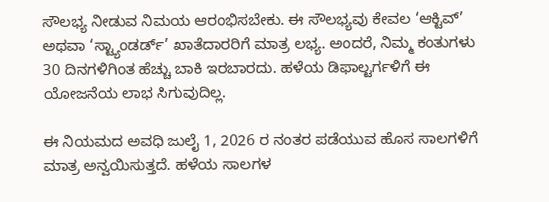ಸೌಲಭ್ಯ ನೀಡುವ ನಿಮಯ ಆರಂಭಿಸಬೇಕು. ಈ ಸೌಲಭ್ಯವು ಕೇವಲ ‘ಆಕ್ಟಿವ್’ ಅಥವಾ ‘ಸ್ಟ್ಯಾಂಡರ್ಡ್’ ಖಾತೆದಾರರಿಗೆ ಮಾತ್ರ ಲಭ್ಯ. ಅಂದರೆ, ನಿಮ್ಮ ಕಂತುಗಳು 30 ದಿನಗಳಿಗಿಂತ ಹೆಚ್ಚು ಬಾಕಿ ಇರಬಾರದು. ಹಳೆಯ ಡಿಫಾಲ್ಟರ್ಗಳಿಗೆ ಈ ಯೋಜನೆಯ ಲಾಭ ಸಿಗುವುದಿಲ್ಲ.

ಈ ನಿಯಮದ ಅವಧಿ ಜುಲೈ 1, 2026 ರ ನಂತರ ಪಡೆಯುವ ಹೊಸ ಸಾಲಗಳಿಗೆ ಮಾತ್ರ ಅನ್ವಯಿಸುತ್ತದೆ. ಹಳೆಯ ಸಾಲಗಳ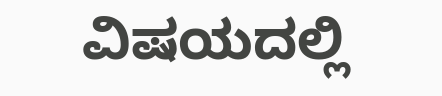ವಿಷಯದಲ್ಲಿ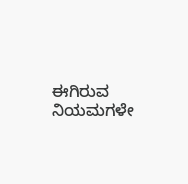ಈಗಿರುವ ನಿಯಮಗಳೇ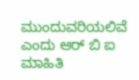ಮುಂದುವರಿಯಲಿವೆ ಎಂದು ಆರ್‌ ಬಿ ಐ ಮಾಹಿತಿ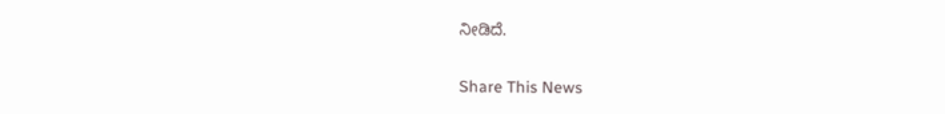ನೀಡಿದೆ.


Share This News